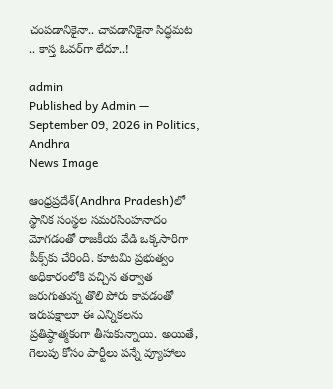చంపడానికైనా.. చావ‌డానికైనా సిద్ధ‌మ‌ట‌ .. కాస్త ఓవ‌ర్‌గా లేదూ..!

admin
Published by Admin — September 09, 2026 in Politics, Andhra
News Image

ఆంధ్రప్రదేశ్‌(Andhra Pradesh)లో స్థానిక సంస్థల సమరసింహనాదం మోగడంతో రాజకీయ వేడి ఒక్కసారిగా పీక్స్‌కు చేరింది. కూటమి ప్రభుత్వం అధికారంలోకి వచ్చిన తర్వాత జరుగుతున్న తొలి పోరు కావడంతో ఇరుపక్షాలూ ఈ ఎన్నికలను ప్రతిష్ఠాత్మకంగా తీసుకున్నాయి. అయితే, గెలుపు కోసం పార్టీలు పన్నే వ్యూహాలు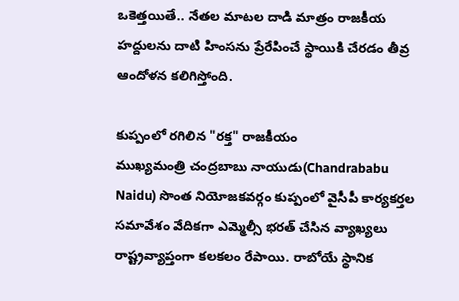ఒకెత్తయితే.. నేతల మాటల దాడి మాత్రం రాజకీయ హద్దులను దాటి హింసను ప్రేరేపించే స్థాయికి చేరడం తీవ్ర ఆందోళన కలిగిస్తోంది.

కుప్పంలో రగిలిన "రక్త" రాజకీయం
ముఖ్యమంత్రి చంద్రబాబు నాయుడు(Chandrababu Naidu) సొంత నియోజకవర్గం కుప్పంలో వైసీపీ కార్యకర్తల సమావేశం వేదికగా ఎమ్మెల్సీ భరత్‌ చేసిన వ్యాఖ్యలు రాష్ట్రవ్యాప్తంగా కలకలం రేపాయి. రాబోయే స్థానిక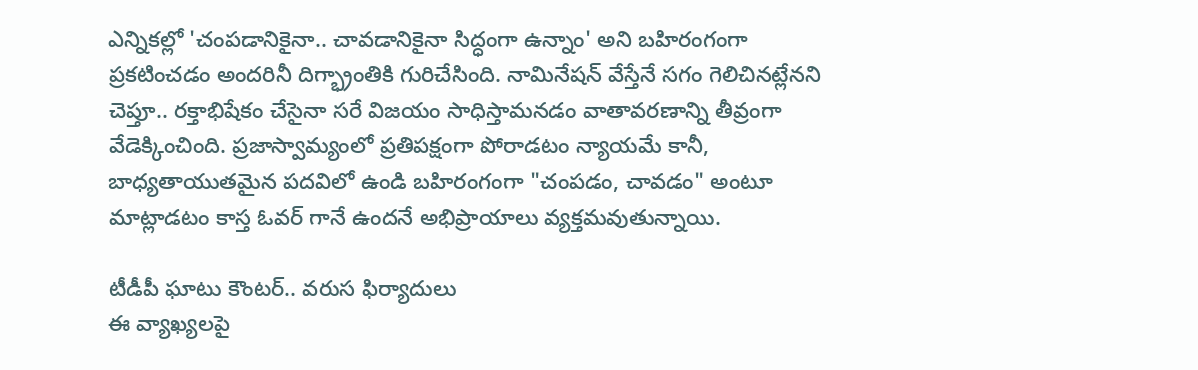ఎన్నికల్లో 'చంపడానికైనా.. చావడానికైనా సిద్ధంగా ఉన్నాం' అని బహిరంగంగా ప్రకటించడం అందరినీ దిగ్భ్రాంతికి గురిచేసింది. నామినేషన్ వేస్తేనే సగం గెలిచినట్లేనని చెప్తూ.. రక్తాభిషేకం చేసైనా సరే విజయం సాధిస్తామనడం వాతావరణాన్ని తీవ్రంగా వేడెక్కించింది. ప్రజాస్వామ్యంలో ప్రతిపక్షంగా పోరాడటం న్యాయమే కానీ, బాధ్యతాయుతమైన పదవిలో ఉండి బహిరంగంగా "చంపడం, చావడం" అంటూ మాట్లాడటం కాస్త ఓవర్ గానే ఉందనే అభిప్రాయాలు వ్యక్తమవుతున్నాయి.

టీడీపీ ఘాటు కౌంటర్.. వరుస ఫిర్యాదులు
ఈ వ్యాఖ్యలపై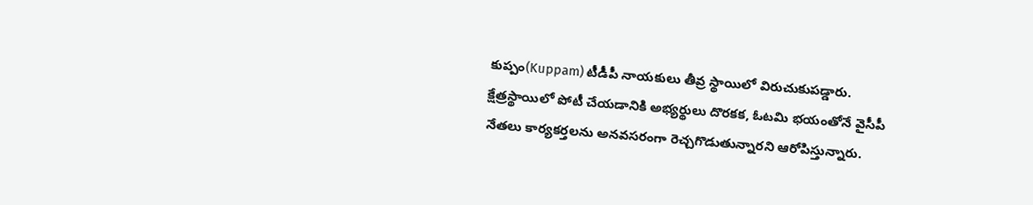కుప్పం(Kuppam) టీడీపీ నాయకులు తీవ్ర స్థాయిలో విరుచుకుపడ్డారు. క్షేత్రస్థాయిలో పోటీ చేయడానికి అభ్యర్థులు దొరకక, ఓటమి భయంతోనే వైసీపీ నేతలు కార్యకర్తలను అనవసరంగా రెచ్చగొడుతున్నారని ఆరోపిస్తున్నారు.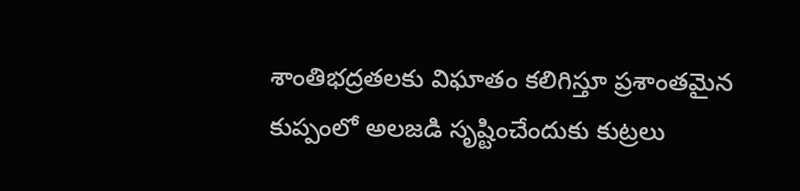శాంతిభద్రతలకు విఘాతం కలిగిస్తూ ప్రశాంతమైన కుప్పంలో అలజడి సృష్టించేందుకు కుట్రలు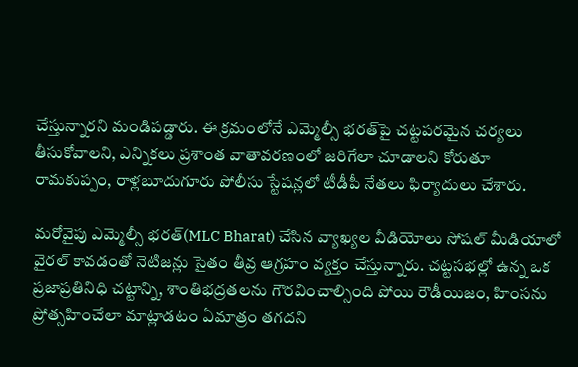చేస్తున్నారని మండిపడ్డారు. ఈ క్రమంలోనే ఎమ్మెల్సీ భరత్‌పై చట్టపరమైన చర్యలు తీసుకోవాలని, ఎన్నికలు ప్రశాంత వాతావరణంలో జరిగేలా చూడాలని కోరుతూ రామకుప్పం, రాళ్లబూదుగూరు పోలీసు స్టేషన్లలో టీడీపీ నేతలు ఫిర్యాదులు చేశారు.

మరోవైపు ఎమ్మెల్సీ భరత్(MLC Bharat) చేసిన వ్యాఖ్యల వీడియోలు సోషల్ మీడియాలో వైరల్ కావడంతో నెటిజన్లు సైతం తీవ్ర ఆగ్రహం వ్యక్తం చేస్తున్నారు. చట్టసభల్లో ఉన్న ఒక ప్రజాప్రతినిధి చట్టాన్ని, శాంతిభద్రతలను గౌరవించాల్సింది పోయి రౌడీయిజం, హింసను ప్రోత్సహించేలా మాట్లాడటం ఏమాత్రం తగదని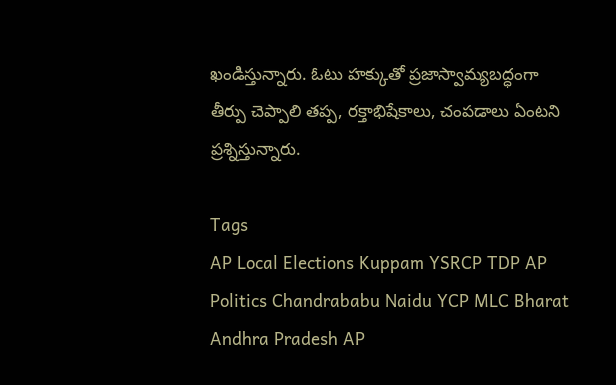ఖండిస్తున్నారు. ఓటు హక్కుతో ప్రజాస్వామ్యబద్ధంగా తీర్పు చెప్పాలి తప్ప, రక్తాభిషేకాలు, చంపడాలు ఏంటని ప్రశ్నిస్తున్నారు.

Tags
AP Local Elections Kuppam YSRCP TDP AP Politics Chandrababu Naidu YCP MLC Bharat Andhra Pradesh AP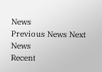News
Previous News Next News
Recent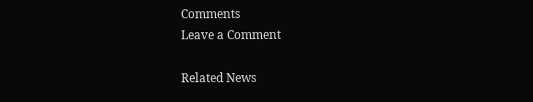Comments
Leave a Comment

Related News